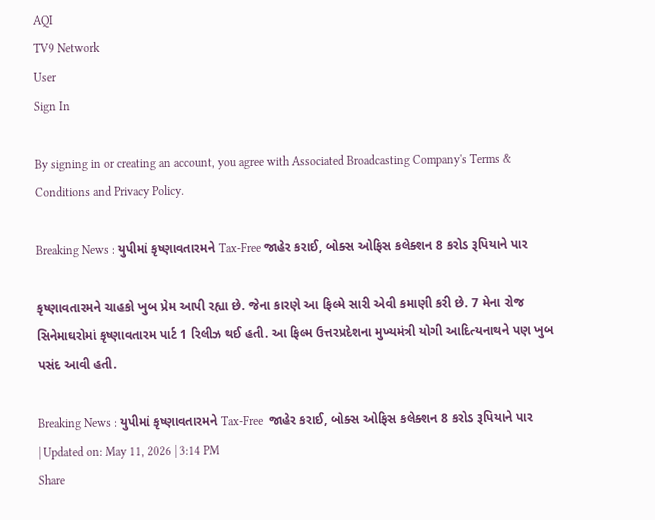AQI
TV9 Network
User
Sign In

By signing in or creating an account, you agree with Associated Broadcasting Company's Terms & Conditions and Privacy Policy.

Breaking News : યુપીમાં કૃષ્ણાવતારમને Tax-Free જાહેર કરાઈ, બોક્સ ઓફિસ કલેક્શન 8 કરોડ રૂપિયાને પાર

કૃષ્ણાવતારમને ચાહકો ખુબ પ્રેમ આપી રહ્યા છે. જેના કારણે આ ફિલ્મે સારી એવી કમાણી કરી છે. 7 મેના રોજ સિનેમાઘરોમાં કૃષ્ણાવતારમ પાર્ટ 1 રિલીઝ થઈ હતી. આ ફિલ્મ ઉત્તરપ્રદેશના મુખ્યમંત્રી યોગી આદિત્યનાથને પણ ખુબ પસંદ આવી હતી.

Breaking News : યુપીમાં કૃષ્ણાવતારમને Tax-Free  જાહેર કરાઈ, બોક્સ ઓફિસ કલેક્શન 8 કરોડ રૂપિયાને પાર
| Updated on: May 11, 2026 | 3:14 PM
Share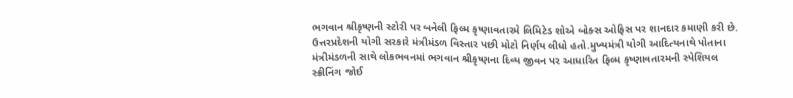ભગવાન શ્રીકૃષ્ણની સ્ટોરી પર બનેલી ફિલ્મ કૃષ્ણાવતારમે લિમિટેડ શોએ બોક્સ ઓફિસ પર શાનદાર કમાણી કરી છે. ઉત્તરપ્રદેશની યોગી સરકારે મંત્રીમંડળ વિસ્તાર પછી મોટો નિર્ણય લીધો હતો.મુખ્યમંત્રી યોગી આદિત્યનાથે પોતાના મંત્રીમંડળની સાથે લોકભવનમાં ભગવાન શ્રીકૃષ્ણના દિવ્ય જીવન પર આધારિત ફિલ્મ કૃષ્ણાવતારમની સ્પેશિયલ સ્ક્રીનિંગ જોઈ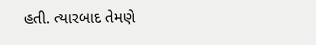હતી. ત્યારબાદ તેમણે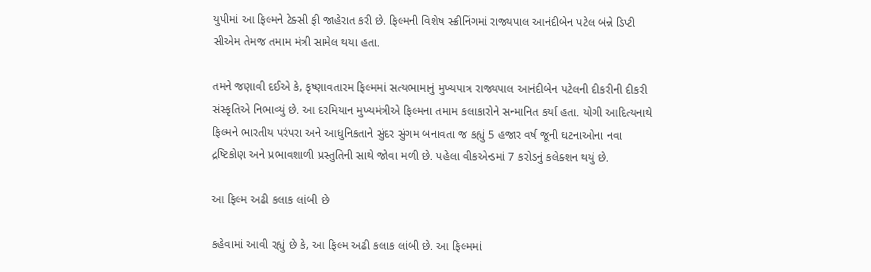યુપીમાં આ ફિલ્મને ટેક્સી ફી જાહેરાત કરી છે. ફિલ્મની વિશેષ સ્ક્રીનિંગમાં રાજ્યપાલ આનંદીબેન પટેલ બંન્ને ડિપ્ટી સીએમ તેમજ તમામ મંત્રી સામેલ થયા હતા.

તમને જણાવી દઈએ કે, કૃષ્ણાવતારમ ફિલ્મમાં સત્યભામાનું મુખ્યપાત્ર રાજ્યપાલ આનંદીબેન પટેલની દીકરીની દીકરી સંસ્કૃતિએ નિભાવ્યું છે. આ દરમિયાન મુખ્યમંત્રીએ ફિલ્મના તમામ કલાકારોને સન્માનિત કર્યા હતા. યોગી આદિત્યનાથે ફિલ્મને ભારતીય પરંપરા અને આધુનિકતાને સુંદર સુંગમ બનાવતા જ કહ્યું 5 હજાર વર્ષ જૂની ઘટનાઓના નવા દ્રષ્ટિકોણ અને પ્રભાવશાળી પ્રસ્તુતિની સાથે જોવા મળી છે. પહેલા વીકએન્ડમાં 7 કરોડનું કલેક્શન થયું છે.

આ ફિલ્મ અઢી કલાક લાંબી છે

કહેવામાં આવી રહ્યું છે કે, આ ફિલ્મ અઢી કલાક લાંબી છે. આ ફિલ્મમાં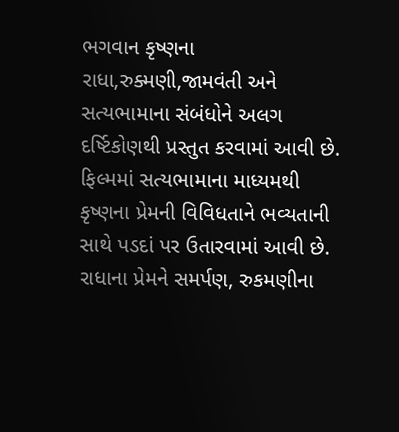ભગવાન કૃષ્ણના રાધા,રુક્મણી,જામવંતી અને સત્યભામાના સંબંધોને અલગ દર્ષ્ટિકોણથી પ્રસ્તુત કરવામાં આવી છે. ફિલ્મમાં સત્યભામાના માધ્યમથી કૃષ્ણના પ્રેમની વિવિધતાને ભવ્યતાની સાથે પડદાં પર ઉતારવામાં આવી છે. રાધાના પ્રેમને સમર્પણ, રુકમણીના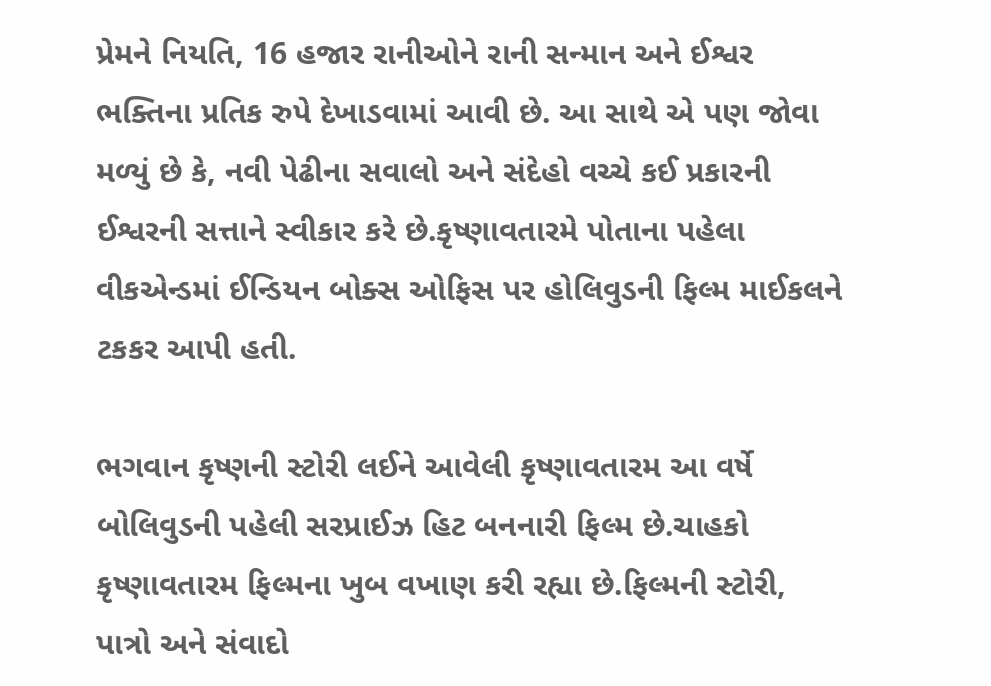પ્રેમને નિયતિ, 16 હજાર રાનીઓને રાની સન્માન અને ઈશ્વર ભક્તિના પ્રતિક રુપે દેખાડવામાં આવી છે. આ સાથે એ પણ જોવા મળ્યું છે કે, નવી પેઢીના સવાલો અને સંદેહો વચ્ચે કઈ પ્રકારની ઈશ્વરની સત્તાને સ્વીકાર કરે છે.કૃષ્ણાવતારમે પોતાના પહેલા વીકએન્ડમાં ઈન્ડિયન બોક્સ ઓફિસ પર હોલિવુડની ફિલ્મ માઈકલને ટકકર આપી હતી.

ભગવાન કૃષ્ણની સ્ટોરી લઈને આવેલી કૃષ્ણાવતારમ આ વર્ષે બોલિવુડની પહેલી સરપ્રાઈઝ હિટ બનનારી ફિલ્મ છે.ચાહકો કૃષ્ણાવતારમ ફિલ્મના ખુબ વખાણ કરી રહ્યા છે.ફિલ્મની સ્ટોરી, પાત્રો અને સંવાદો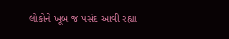લોકોને ખૂબ જ પસંદ આવી રહ્યા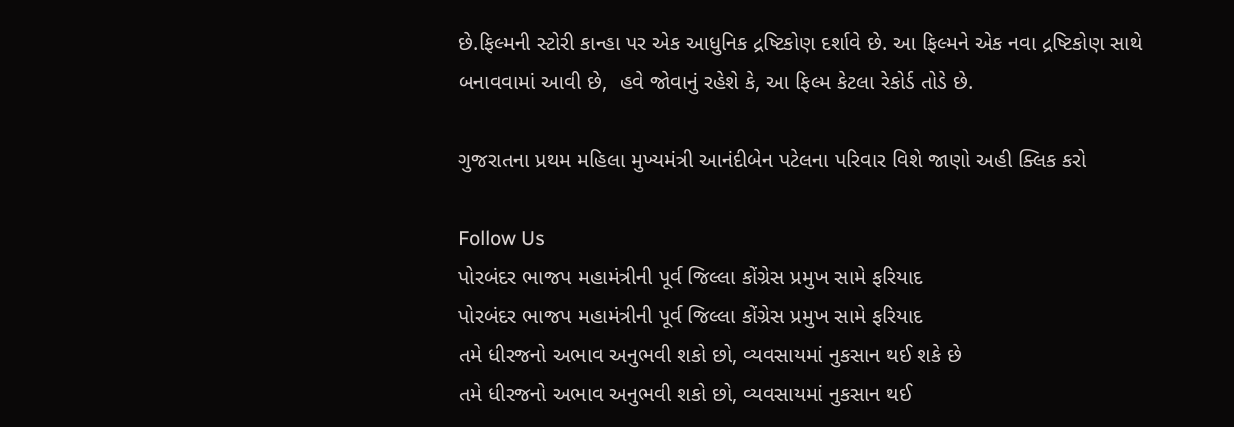છે.ફિલ્મની સ્ટોરી કાન્હા પર એક આધુનિક દ્રષ્ટિકોણ દર્શાવે છે. આ ફિલ્મને એક નવા દ્રષ્ટિકોણ સાથે બનાવવામાં આવી છે,  હવે જોવાનું રહેશે કે, આ ફિલ્મ કેટલા રેકોર્ડ તોડે છે.

ગુજરાતના પ્રથમ મહિલા મુખ્યમંત્રી આનંદીબેન પટેલના પરિવાર વિશે જાણો અહી ક્લિક કરો

Follow Us
પોરબંદર ભાજપ મહામંત્રીની પૂર્વ જિલ્લા કોંગ્રેસ પ્રમુખ સામે ફરિયાદ
પોરબંદર ભાજપ મહામંત્રીની પૂર્વ જિલ્લા કોંગ્રેસ પ્રમુખ સામે ફરિયાદ
તમે ધીરજનો અભાવ અનુભવી શકો છો, વ્યવસાયમાં નુકસાન થઈ શકે છે
તમે ધીરજનો અભાવ અનુભવી શકો છો, વ્યવસાયમાં નુકસાન થઈ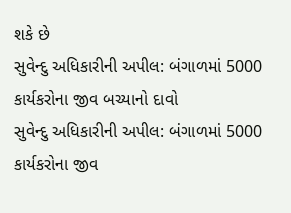શકે છે
સુવેન્દુ અધિકારીની અપીલ: બંગાળમાં 5000 કાર્યકરોના જીવ બચ્યાનો દાવો
સુવેન્દુ અધિકારીની અપીલ: બંગાળમાં 5000 કાર્યકરોના જીવ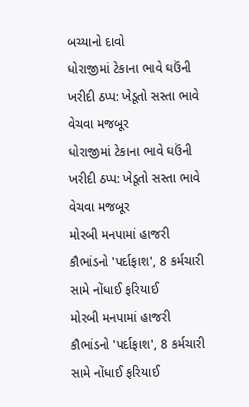બચ્યાનો દાવો
ધોરાજીમાં ટેકાના ભાવે ઘઉંની ખરીદી ઠપ્પ: ખેડૂતો સસ્તા ભાવે વેચવા મજબૂર
ધોરાજીમાં ટેકાના ભાવે ઘઉંની ખરીદી ઠપ્પ: ખેડૂતો સસ્તા ભાવે વેચવા મજબૂર
મોરબી મનપામાં હાજરી કૌભાંડનો 'પર્દાફાશ', 8 કર્મચારી સામે નોંધાઈ ફરિયાઈ
મોરબી મનપામાં હાજરી કૌભાંડનો 'પર્દાફાશ', 8 કર્મચારી સામે નોંધાઈ ફરિયાઈ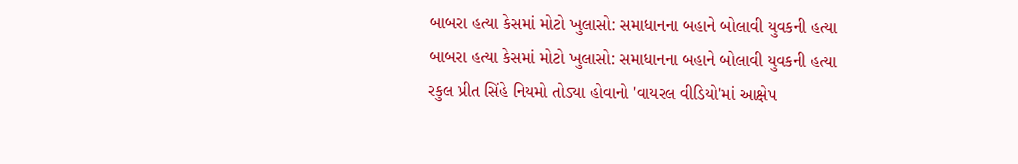બાબરા હત્યા કેસમાં મોટો ખુલાસો: સમાધાનના બહાને બોલાવી યુવકની હત્યા
બાબરા હત્યા કેસમાં મોટો ખુલાસો: સમાધાનના બહાને બોલાવી યુવકની હત્યા
રકુલ પ્રીત સિંહે નિયમો તોડ્યા હોવાનો 'વાયરલ વીડિયો'માં આક્ષેપ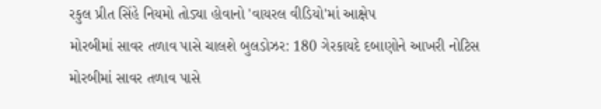રકુલ પ્રીત સિંહે નિયમો તોડ્યા હોવાનો 'વાયરલ વીડિયો'માં આક્ષેપ
મોરબીમાં સાવર તળાવ પાસે ચાલશે બુલડોઝર: 180 ગેરકાયદે દબાણોને આખરી નોટિસ
મોરબીમાં સાવર તળાવ પાસે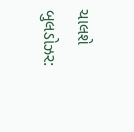ચાલશે બુલડોઝર: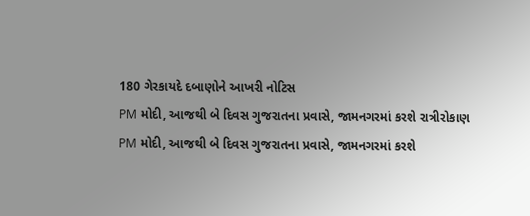180 ગેરકાયદે દબાણોને આખરી નોટિસ
PM મોદી, આજથી બે દિવસ ગુજરાતના પ્રવાસે, જામનગરમાં કરશે રાત્રીરોકાણ
PM મોદી, આજથી બે દિવસ ગુજરાતના પ્રવાસે, જામનગરમાં કરશે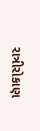રાત્રીરોકાણ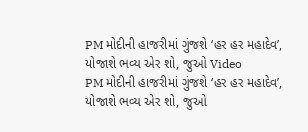PM મોદીની હાજરીમાં ગુંજશે ‘હર હર મહાદેવ’, યોજાશે ભવ્ય એર શો, જુઓ Video
PM મોદીની હાજરીમાં ગુંજશે ‘હર હર મહાદેવ’, યોજાશે ભવ્ય એર શો, જુઓ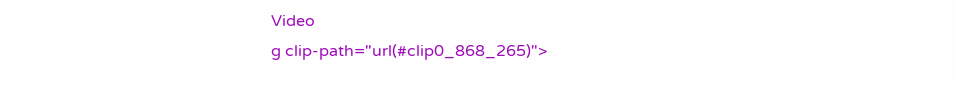Video
g clip-path="url(#clip0_868_265)">